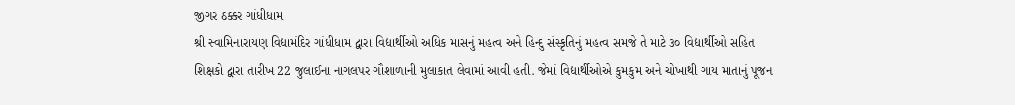જીગર ઠક્કર ગાંધીધામ
શ્રી સ્વામિનારાયણ વિદ્યામંદિર ગાંધીધામ દ્વારા વિદ્યાર્થીઓ અધિક માસનું મહત્વ અને હિન્દુ સંસ્કૃતિનું મહત્વ સમજે તે માટે ૩૦ વિદ્યાર્થીઓ સહિત શિક્ષકો દ્વારા તારીખ 22 જુલાઈના નાગલપર ગૌશાળાની મુલાકાત લેવામાં આવી હતી. જેમાં વિદ્યાર્થીઓએ કુમકુમ અને ચોખાથી ગાય માતાનું પૂજન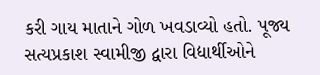કરી ગાય માતાને ગોળ ખવડાવ્યો હતો. પૂજ્ય સત્યપ્રકાશ સ્વામીજી દ્વારા વિદ્યાર્થીઓને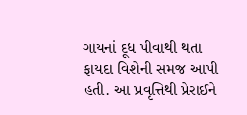ગાયનાં દૂધ પીવાથી થતા ફાયદા વિશેની સમજ આપી હતી. આ પ્રવૃત્તિથી પ્રેરાઈને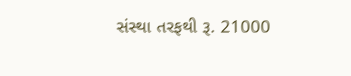સંસ્થા તરફથી રૂ. 21000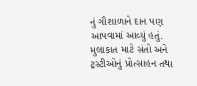નું ગૌશાળાને દાન પણ આપવામાં આવ્યું હતું. મુલાકાત માટે સંતો અને ટ્રસ્ટીઓનું પ્રોત્સાહન તથા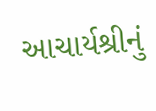આચાર્યશ્રીનું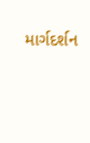માર્ગદર્શન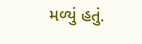મળ્યું હતું.